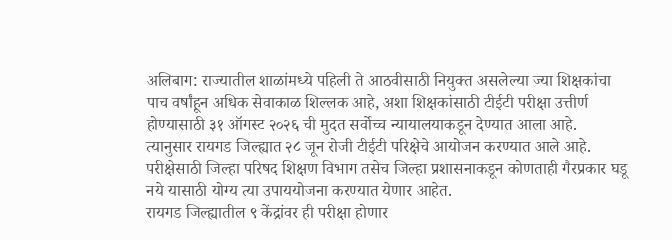अलिबाग: राज्यातील शाळांमध्ये पहिली ते आठवीसाठी नियुक्त असलेल्या ज्या शिक्षकांचा पाच वर्षांहून अधिक सेवाकाळ शिल्लक आहे, अशा शिक्षकांसाठी टीईटी परीक्षा उत्तीर्ण होण्यासाठी ३१ ऑगस्ट २०२६ ची मुदत सर्वोच्च न्यायालयाकडून देण्यात आला आहे.
त्यानुसार रायगड जिल्ह्यात २८ जून रोजी टीईटी परिक्षेचे आयोजन करण्यात आले आहे. परीक्षेसाठी जिल्हा परिषद शिक्षण विभाग तसेच जिल्हा प्रशासनाकडून कोणताही गैरप्रकार घडू नये यासाठी योग्य त्या उपाययोजना करण्यात येणार आहेत.
रायगड जिल्ह्यातील ९ केंद्रांवर ही परीक्षा होणार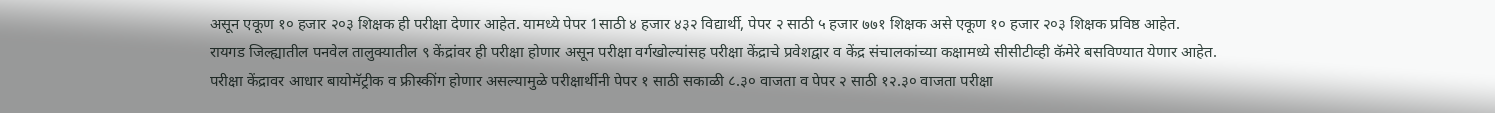असून एकूण १० हजार २०३ शिक्षक ही परीक्षा देणार आहेत. यामध्ये पेपर 1साठी ४ हजार ४३२ विद्यार्थी, पेपर २ साठी ५ हजार ७७१ शिक्षक असे एकूण १० हजार २०३ शिक्षक प्रविष्ठ आहेत.
रायगड जिल्ह्यातील पनवेल तालुक्यातील ९ केंद्रांवर ही परीक्षा होणार असून परीक्षा वर्गखोल्यांसह परीक्षा केंद्राचे प्रवेशद्वार व केंद्र संचालकांच्या कक्षामध्ये सीसीटीव्ही कॅमेरे बसविण्यात येणार आहेत.
परीक्षा केंद्रावर आधार बायोमॅट्रीक व फ्रीस्कींग होणार असल्यामुळे परीक्षार्थीनी पेपर १ साठी सकाळी ८.३० वाजता व पेपर २ साठी १२.३० वाजता परीक्षा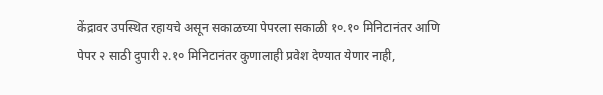केंद्रावर उपस्थित रहायचे असून सकाळच्या पेपरला सकाळी १०.१० मिनिटानंतर आणि पेपर २ साठी दुपारी २.१० मिनिटानंतर कुणालाही प्रवेश देण्यात येणार नाही,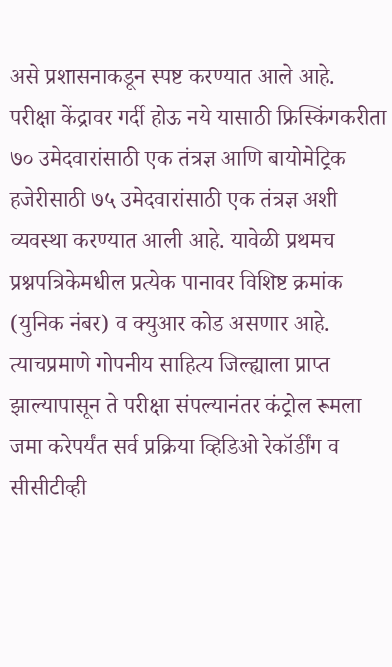असे प्रशासनाकडून स्पष्ट करण्यात आले आहे.
परीक्षा केंद्रावर गर्दी होऊ नये यासाठी फ्रिस्किंगकरीता ७० उमेदवारांसाठी एक तंत्रज्ञ आणि बायोमेट्रिक हजेरीसाठी ७५ उमेदवारांसाठी एक तंत्रज्ञ अशी व्यवस्था करण्यात आली आहे. यावेळी प्रथमच प्रश्नपत्रिकेमधील प्रत्येक पानावर विशिष्ट क्रमांक (युनिक नंबर) व क्युआर कोड असणार आहे.
त्याचप्रमाणे गोपनीय साहित्य जिल्ह्याला प्राप्त झाल्यापासून ते परीक्षा संपल्यानंतर कंट्रोल रूमला जमा करेपर्यंत सर्व प्रक्रिया व्हिडिओ रेकॉर्डींग व सीसीटीव्ही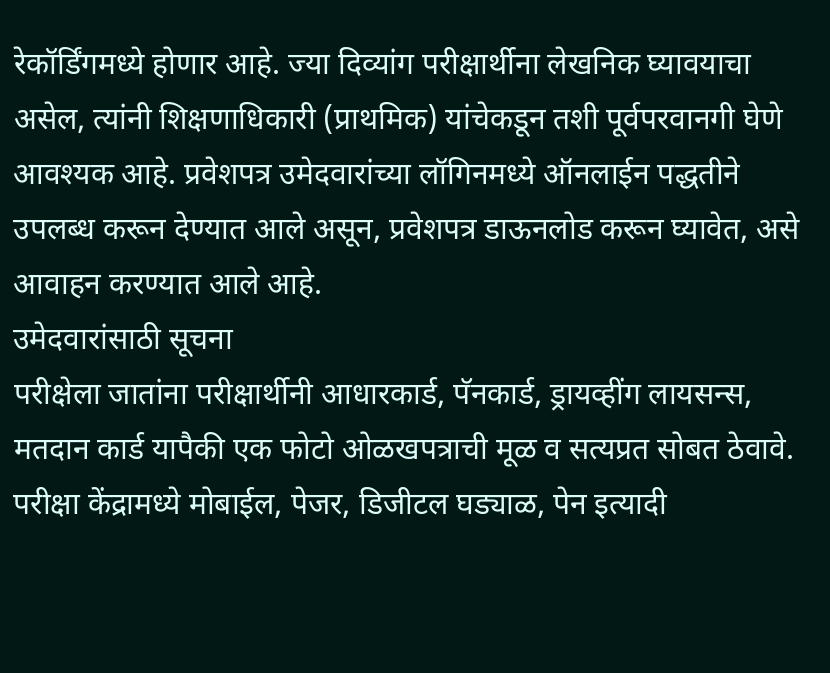रेकॉर्डिंगमध्ये होणार आहे. ज्या दिव्यांग परीक्षार्थीना लेखनिक घ्यावयाचा असेल, त्यांनी शिक्षणाधिकारी (प्राथमिक) यांचेकडून तशी पूर्वपरवानगी घेणे आवश्यक आहे. प्रवेशपत्र उमेदवारांच्या लॉगिनमध्ये ऑनलाईन पद्धतीने उपलब्ध करून देण्यात आले असून, प्रवेशपत्र डाऊनलोड करून घ्यावेत, असे आवाहन करण्यात आले आहे.
उमेदवारांसाठी सूचना
परीक्षेला जातांना परीक्षार्थीनी आधारकार्ड, पॅनकार्ड, ड्रायव्हींग लायसन्स, मतदान कार्ड यापैकी एक फोटो ओळखपत्राची मूळ व सत्यप्रत सोबत ठेवावे. परीक्षा केंद्रामध्ये मोबाईल, पेजर, डिजीटल घड्याळ, पेन इत्यादी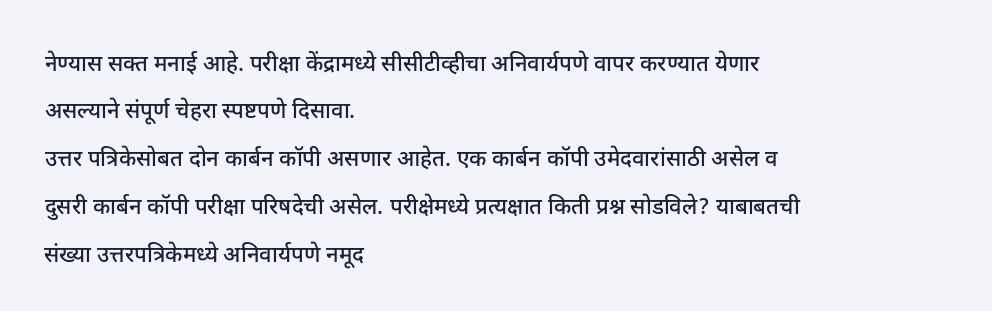नेण्यास सक्त मनाई आहे. परीक्षा केंद्रामध्ये सीसीटीव्हीचा अनिवार्यपणे वापर करण्यात येणार असल्याने संपूर्ण चेहरा स्पष्टपणे दिसावा.
उत्तर पत्रिकेसोबत दोन कार्बन कॉपी असणार आहेत. एक कार्बन कॉपी उमेदवारांसाठी असेल व दुसरी कार्बन कॉपी परीक्षा परिषदेची असेल. परीक्षेमध्ये प्रत्यक्षात किती प्रश्न सोडविले? याबाबतची संख्या उत्तरपत्रिकेमध्ये अनिवार्यपणे नमूद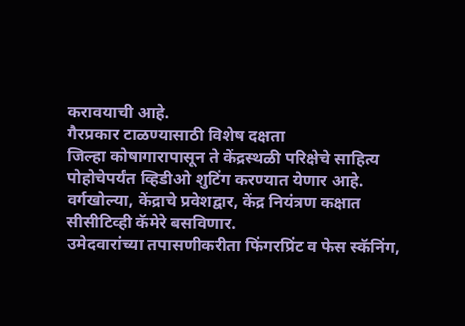करावयाची आहे.
गैरप्रकार टाळण्यासाठी विशेष दक्षता
जिल्हा कोषागारापासून ते केंद्रस्थळी परिक्षेचे साहित्य
पोहोचेपर्यंत व्हिडीओ शुटिंग करण्यात येणार आहे.
वर्गखोल्या, केंद्राचे प्रवेशद्वार, केंद्र नियंत्रण कक्षात सीसीटिव्ही कॅमेरे बसविणार.
उमेदवारांच्या तपासणीकरीता फिंगरप्रिंट व फेस स्कॅनिंग,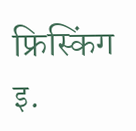फ्रिस्किंग इ.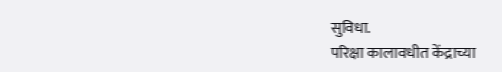सुविधा.
परिक्षा कालावधीत केंद्राच्या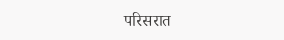परिसरात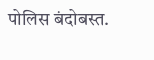पोलिस बंदोबस्त.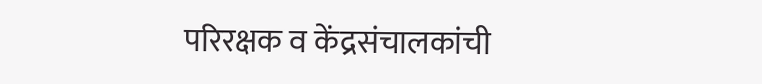परिरक्षक व केंद्रसंचालकांची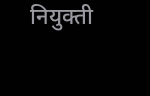नियुक्ती